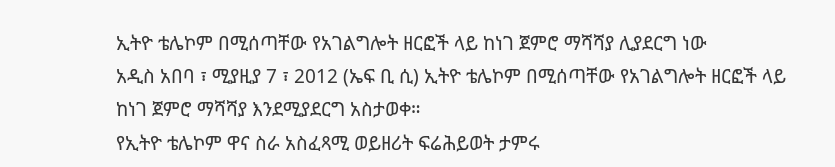ኢትዮ ቴሌኮም በሚሰጣቸው የአገልግሎት ዘርፎች ላይ ከነገ ጀምሮ ማሻሻያ ሊያደርግ ነው
አዲስ አበባ ፣ ሚያዚያ 7 ፣ 2012 (ኤፍ ቢ ሲ) ኢትዮ ቴሌኮም በሚሰጣቸው የአገልግሎት ዘርፎች ላይ ከነገ ጀምሮ ማሻሻያ እንደሚያደርግ አስታወቀ።
የኢትዮ ቴሌኮም ዋና ስራ አስፈጻሚ ወይዘሪት ፍሬሕይወት ታምሩ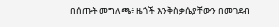በሰጡት መግለጫ፥ ዜጎች እንቅስቃሴያቸውን በመገደብ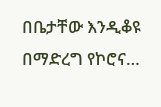በቤታቸው እንዲቆዩ በማድረግ የኮሮና…